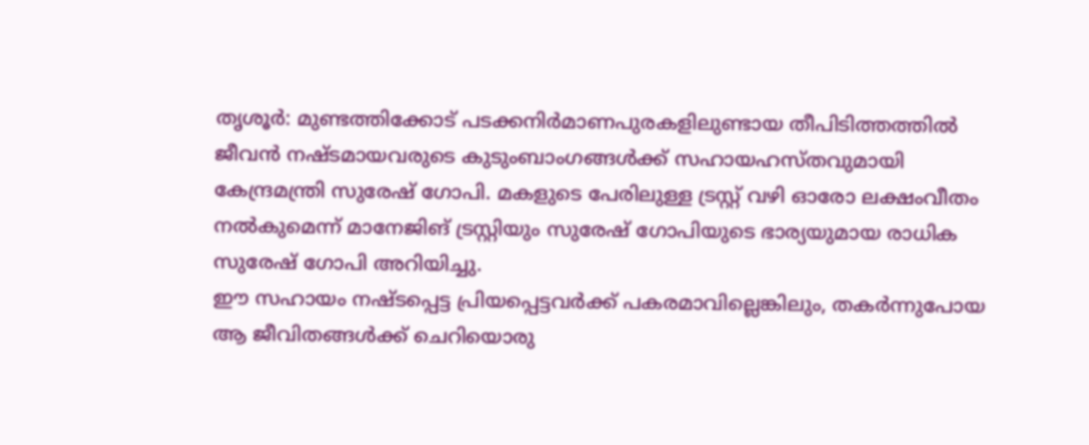തൃശൂർ: മുണ്ടത്തിക്കോട് പടക്കനിർമാണപുരകളിലുണ്ടായ തീപിടിത്തത്തിൽ ജീവൻ നഷ്ടമായവരുടെ കുടുംബാംഗങ്ങൾക്ക് സഹായഹസ്തവുമായി കേന്ദ്രമന്ത്രി സുരേഷ് ഗോപി. മകളുടെ പേരിലുള്ള ട്രസ്റ്റ് വഴി ഓരോ ലക്ഷംവീതം നൽകുമെന്ന് മാനേജിങ് ട്രസ്റ്റിയും സുരേഷ് ഗോപിയുടെ ഭാര്യയുമായ രാധിക സുരേഷ് ഗോപി അറിയിച്ചു.
ഈ സഹായം നഷ്ടപ്പെട്ട പ്രിയപ്പെട്ടവർക്ക് പകരമാവില്ലെങ്കിലും, തകർന്നുപോയ ആ ജീവിതങ്ങൾക്ക് ചെറിയൊരു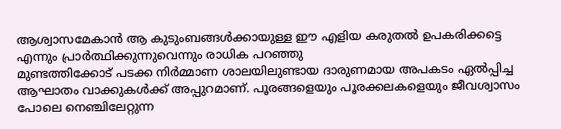ആശ്വാസമേകാൻ ആ കുടുംബങ്ങൾക്കായുള്ള ഈ എളിയ കരുതൽ ഉപകരിക്കട്ടെ എന്നും പ്രാർത്ഥിക്കുന്നുവെന്നും രാധിക പറഞ്ഞു
മുണ്ടത്തിക്കോട് പടക്ക നിർമ്മാണ ശാലയിലുണ്ടായ ദാരുണമായ അപകടം ഏൽപ്പിച്ച ആഘാതം വാക്കുകൾക്ക് അപ്പുറമാണ്. പൂരങ്ങളെയും പൂരക്കലകളെയും ജീവശ്വാസം പോലെ നെഞ്ചിലേറ്റുന്ന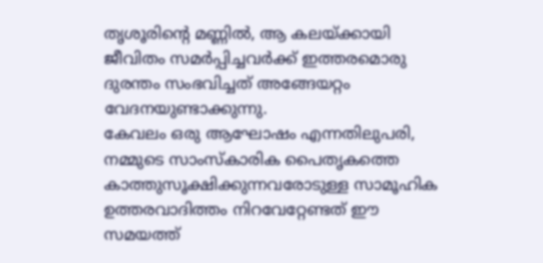തൃശൂരിന്റെ മണ്ണിൽ, ആ കലയ്ക്കായി ജീവിതം സമർപ്പിച്ചവർക്ക് ഇത്തരമൊരു ദുരന്തം സംഭവിച്ചത് അങ്ങേയറ്റം വേദനയുണ്ടാക്കുന്നു.
കേവലം ഒരു ആഘോഷം എന്നതിലുപരി, നമ്മുടെ സാംസ്കാരിക പൈതൃകത്തെ കാത്തുസൂക്ഷിക്കുന്നവരോടുള്ള സാമൂഹിക ഉത്തരവാദിത്തം നിറവേറ്റേണ്ടത് ഈ സമയത്ത്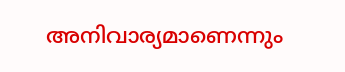അനിവാര്യമാണെന്നും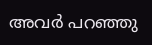അവർ പറഞ്ഞു